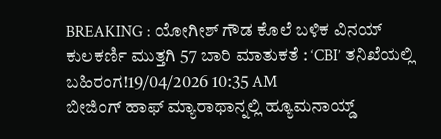BREAKING : ಯೋಗೀಶ್ ಗೌಡ ಕೊಲೆ ಬಳಿಕ ವಿನಯ್ ಕುಲಕರ್ಣಿ ಮುತ್ತಗಿ 57 ಬಾರಿ ಮಾತುಕತೆ : ‘CBI’ ತನಿಖೆಯಲ್ಲಿ ಬಹಿರಂಗ!19/04/2026 10:35 AM
ಬೀಜಿಂಗ್ ಹಾಫ್ ಮ್ಯಾರಾಥಾನ್ನಲ್ಲಿ ಹ್ಯೂಮನಾಯ್ಡ್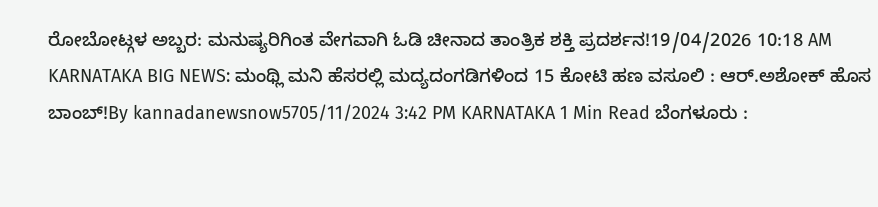ರೋಬೋಟ್ಗಳ ಅಬ್ಬರ: ಮನುಷ್ಯರಿಗಿಂತ ವೇಗವಾಗಿ ಓಡಿ ಚೀನಾದ ತಾಂತ್ರಿಕ ಶಕ್ತಿ ಪ್ರದರ್ಶನ!19/04/2026 10:18 AM
KARNATAKA BIG NEWS: ಮಂಥ್ಲಿ ಮನಿ ಹೆಸರಲ್ಲಿ ಮದ್ಯದಂಗಡಿಗಳಿಂದ 15 ಕೋಟಿ ಹಣ ವಸೂಲಿ : ಆರ್.ಅಶೋಕ್ ಹೊಸ ಬಾಂಬ್!By kannadanewsnow5705/11/2024 3:42 PM KARNATAKA 1 Min Read ಬೆಂಗಳೂರು :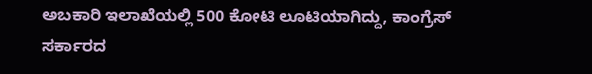ಅಬಕಾರಿ ಇಲಾಖೆಯಲ್ಲಿ 500 ಕೋಟಿ ಲೂಟಿಯಾಗಿದ್ದು, ಕಾಂಗ್ರೆಸ್ ಸರ್ಕಾರದ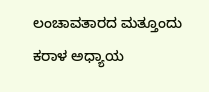ಲಂಚಾವತಾರದ ಮತ್ತೂಂದು ಕರಾಳ ಅಧ್ಯಾಯ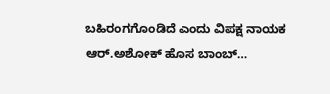ಬಹಿರಂಗಗೊಂಡಿದೆ ಎಂದು ವಿಪಕ್ಷ ನಾಯಕ ಆರ್.ಅಶೋಕ್ ಹೊಸ ಬಾಂಬ್…